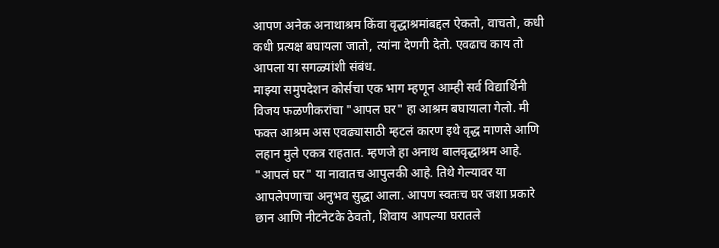आपण अनेक अनाथाश्रम किंवा वृद्धाश्रमांबद्दल ऐकतो, वाचतो, कधी कधी प्रत्यक्ष बघायला जातो, त्यांना देणगी देतो. एवढाच काय तो आपला या सगळ्यांशी संबंध.
माझ्या समुपदेशन कोर्सचा एक भाग म्हणून आम्ही सर्व विद्यार्थिनी विजय फळणीकरांचा "आपल घर" हा आश्रम बघायाला गेलो. मी फक्त आश्रम अस एवढ्यासाठी म्हटलं कारण इथे वृद्ध माणसे आणि लहान मुले एकत्र राहतात. म्हणजे हा अनाथ बालवृद्धाश्रम आहे.
"आपलं घर" या नावातच आपुलकी आहे. तिथे गेल्यावर या आपलेपणाचा अनुभव सुद्धा आला. आपण स्वतःच घर जशा प्रकारे छान आणि नीटनेटके ठेवतो, शिवाय आपल्या घरातले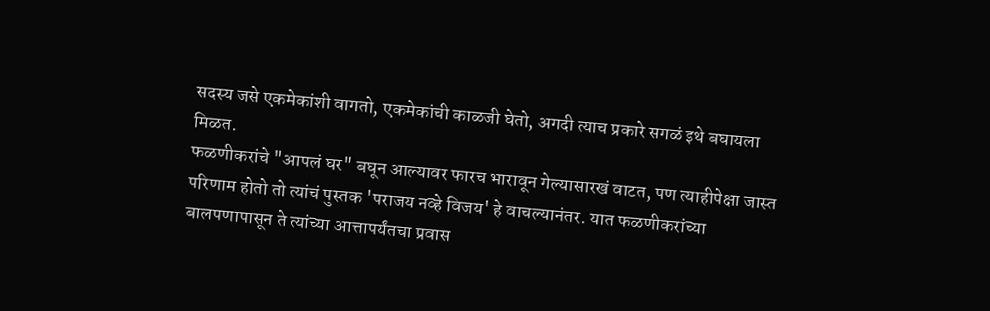सदस्य जसे एकमेकांशी वागतो, एकमेकांची काळजी घेतो, अगदी त्याच प्रकारे सगळं इथे बघायला मिळत.
फळणीकरांचे "आपलं घर" बघून आल्यावर फारच भारावून गेल्यासारखं वाटत, पण त्याहीपेक्षा जास्त परिणाम होतो तो त्यांचं पुस्तक 'पराजय नव्हे विजय' हे वाचल्यानंतर. यात फळणीकरांच्या बालपणापासून ते त्यांच्या आत्तापर्यंतचा प्रवास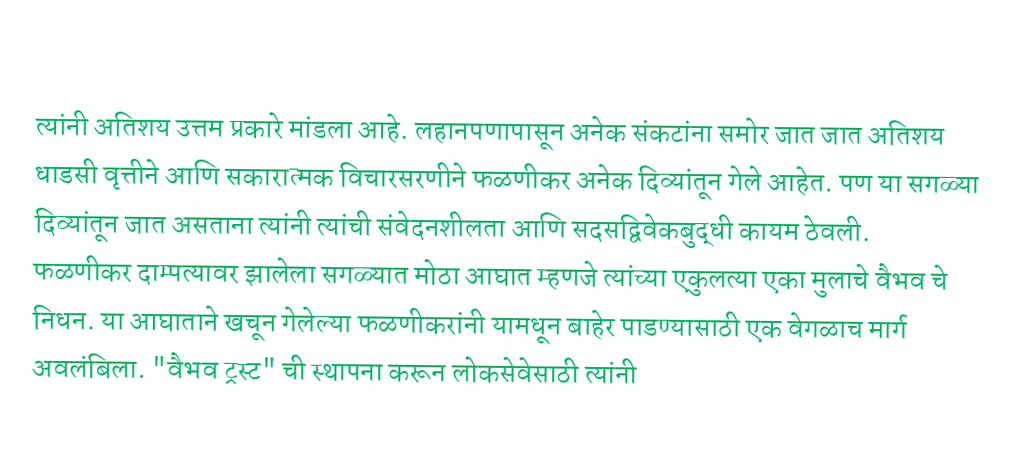त्यांनी अतिशय उत्तम प्रकारे मांडला आहे. लहानपणापासून अनेक संकटांना समोर जात जात अतिशय धाडसी वृत्तीने आणि सकारात्मक विचारसरणीने फळणीकर अनेक दिव्यांतून गेले आहेत. पण या सगळ्या दिव्यांतून जात असताना त्यांनी त्यांची संवेदनशीलता आणि सदसद्विवेकबुद्धी कायम ठेवली.
फळणीकर दाम्पत्यावर झालेला सगळ्यात मोठा आघात म्हणजे त्यांच्या एकुलत्या एका मुलाचे वैभव चे निधन. या आघाताने खचून गेलेल्या फळणीकरांनी यामधून बाहेर पाडण्यासाठी एक वेगळाच मार्ग अवलंबिला. "वैभव ट्रस्ट" ची स्थापना करून लोकसेवेसाठी त्यांनी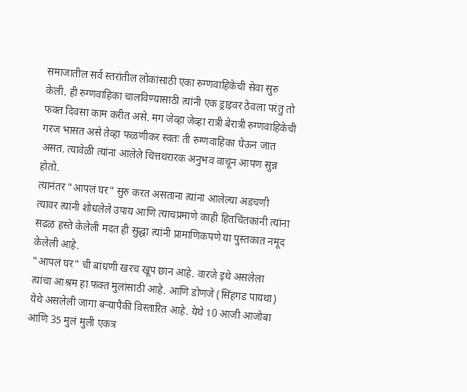समाजातील सर्व स्तरांतील लोकांसाठी एका रुग्णवाहिकेची सेवा सुरु केली. ही रुग्णवाहिका चालविण्यासाठी त्यांनी एक ड्राइवर ठेवला परंतु तो फक्त दिवसा काम करीत असे. मग जेव्हा जेव्हा रात्री बेरात्री रुग्णवाहिकेची गरज भासत असे तेव्हा फळणीकर स्वतः ती रुग्णवाहिका घेऊन जात असत. त्यावेळी त्यांना आलेले चित्तथरारक अनुभव वाचून आपण सुन्न होतो.
त्यानंतर "आपलं घर" सुरु करत असताना त्यांना आलेल्या अडचणी त्यावर त्यांनी शोधलेले उपाय आणि त्याचप्रमाणे काही हितचिंतकांनी त्यांना सढळ हस्ते केलेली मदत ही सुद्धा त्यांनी प्रामाणिकपणे या पुस्तकात नमूद केलेली आहे.
"आपलं घर" ची बांधणी खरच खूप छान आहे. वारजे इथे असलेला त्यांचा आश्रम हा फक्त मुलांसाठी आहे. आणि डोणजे (सिंहगड पायथा) येथे असलेली जागा बऱ्यापैकी विस्तारित आहे. येथे 10 आजी आजोबा आणि 35 मुलं मुली एकत्र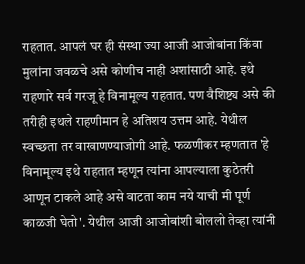राहतात. आपलं घर ही संस्था ज्या आजी आजोबांना किंवा मुलांना जवळचे असे कोणीच नाही अशांसाठी आहे. इथे राहणारे सर्व गरजू हे विनामूल्य राहतात. पण वैशिष्ट्य असे की तरीही इथले राहणीमान हे अतिशय उत्तम आहे. येथील स्वच्छता तर वाखाणण्याजोगी आहे. फळणीकर म्हणतात 'हे विनामूल्य इथे राहतात म्हणून त्यांना आपल्याला कुठेतरी आणून टाकले आहे असे वाटता काम नये याची मी पूर्ण काळजी घेतो'. येथील आजी आजोबांशी बोललो तेव्हा त्यांनी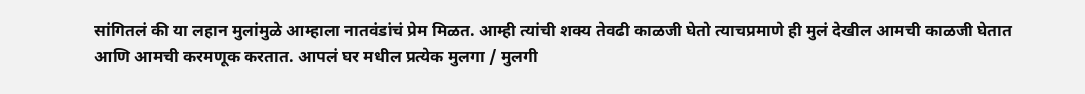सांगितलं की या लहान मुलांमुळे आम्हाला नातवंडांचं प्रेम मिळत. आम्ही त्यांची शक्य तेवढी काळजी घेतो त्याचप्रमाणे ही मुलं देखील आमची काळजी घेतात आणि आमची करमणूक करतात. आपलं घर मधील प्रत्येक मुलगा / मुलगी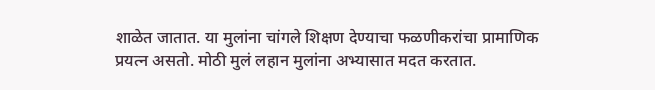शाळेत जातात. या मुलांना चांगले शिक्षण देण्याचा फळणीकरांचा प्रामाणिक प्रयत्न असतो. मोठी मुलं लहान मुलांना अभ्यासात मदत करतात.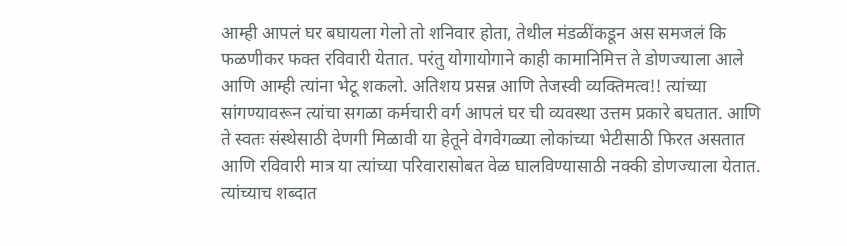आम्ही आपलं घर बघायला गेलो तो शनिवार होता, तेथील मंडळींकडून अस समजलं कि फळणीकर फक्त रविवारी येतात. परंतु योगायोगाने काही कामानिमित्त ते डोणज्याला आले आणि आम्ही त्यांना भेटू शकलो. अतिशय प्रसन्न आणि तेजस्वी व्यक्तिमत्व!! त्यांच्या सांगण्यावरून त्यांचा सगळा कर्मचारी वर्ग आपलं घर ची व्यवस्था उत्तम प्रकारे बघतात. आणि ते स्वतः संस्थेसाठी देणगी मिळावी या हेतूने वेगवेगळ्या लोकांच्या भेटीसाठी फिरत असतात आणि रविवारी मात्र या त्यांच्या परिवारासोबत वेळ घालविण्यासाठी नक्की डोणज्याला येतात. त्यांच्याच शब्दात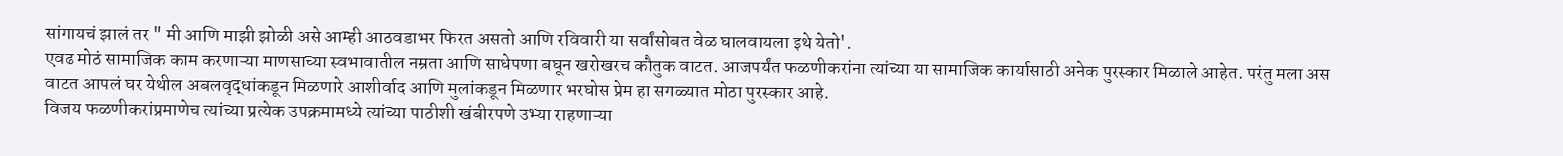सांगायचं झालं तर " मी आणि माझी झोळी असे आम्ही आठवडाभर फिरत असतो आणि रविवारी या सर्वांसोबत वेळ घालवायला इथे येतो'.
एवढ मोठं सामाजिक काम करणाऱ्या माणसाच्या स्वभावातील नम्रता आणि साधेपणा बघून खरोखरच कौतुक वाटत. आजपर्यंत फळणीकरांना त्यांच्या या सामाजिक कार्यासाठी अनेक पुरस्कार मिळाले आहेत. परंतु मला अस वाटत आपलं घर येथील अबलवृद्धांकडून मिळणारे आशीर्वाद आणि मुलांकडून मिळणार भरघोस प्रेम हा सगळ्यात मोठा पुरस्कार आहे.
विजय फळणीकरांप्रमाणेच त्यांच्या प्रत्येक उपक्रमामध्ये त्यांच्या पाठीशी खंबीरपणे उभ्या राहणाऱ्या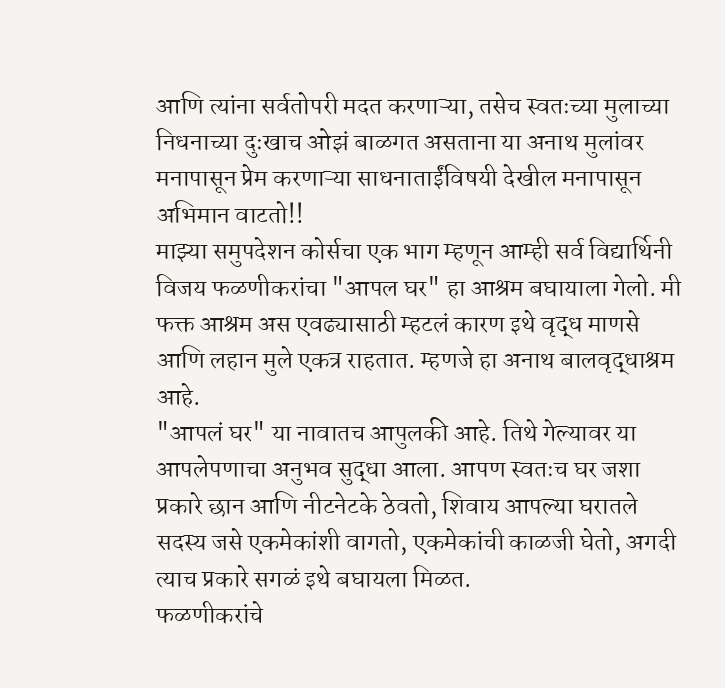आणि त्यांना सर्वतोपरी मदत करणाऱ्या, तसेच स्वतःच्या मुलाच्या निधनाच्या दुःखाच ओझं बाळगत असताना या अनाथ मुलांवर मनापासून प्रेम करणाऱ्या साधनाताईंविषयी देखील मनापासून अभिमान वाटतो!!
माझ्या समुपदेशन कोर्सचा एक भाग म्हणून आम्ही सर्व विद्यार्थिनी विजय फळणीकरांचा "आपल घर" हा आश्रम बघायाला गेलो. मी फक्त आश्रम अस एवढ्यासाठी म्हटलं कारण इथे वृद्ध माणसे आणि लहान मुले एकत्र राहतात. म्हणजे हा अनाथ बालवृद्धाश्रम आहे.
"आपलं घर" या नावातच आपुलकी आहे. तिथे गेल्यावर या आपलेपणाचा अनुभव सुद्धा आला. आपण स्वतःच घर जशा प्रकारे छान आणि नीटनेटके ठेवतो, शिवाय आपल्या घरातले सदस्य जसे एकमेकांशी वागतो, एकमेकांची काळजी घेतो, अगदी त्याच प्रकारे सगळं इथे बघायला मिळत.
फळणीकरांचे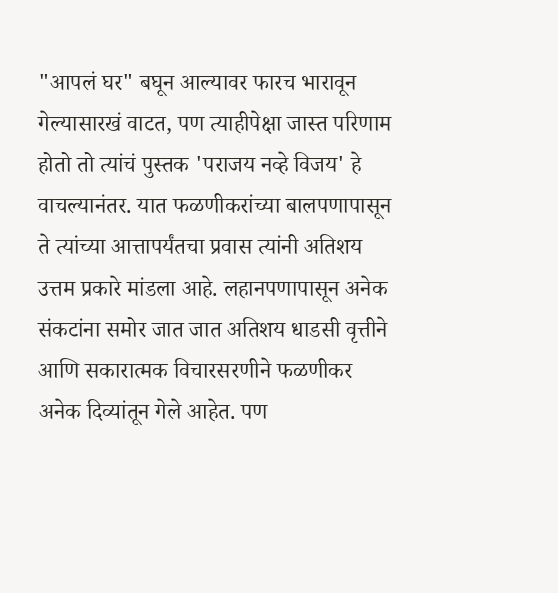"आपलं घर" बघून आल्यावर फारच भारावून गेल्यासारखं वाटत, पण त्याहीपेक्षा जास्त परिणाम होतो तो त्यांचं पुस्तक 'पराजय नव्हे विजय' हे वाचल्यानंतर. यात फळणीकरांच्या बालपणापासून ते त्यांच्या आत्तापर्यंतचा प्रवास त्यांनी अतिशय उत्तम प्रकारे मांडला आहे. लहानपणापासून अनेक संकटांना समोर जात जात अतिशय धाडसी वृत्तीने आणि सकारात्मक विचारसरणीने फळणीकर अनेक दिव्यांतून गेले आहेत. पण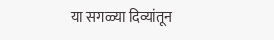या सगळ्या दिव्यांतून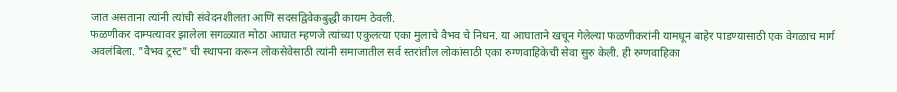जात असताना त्यांनी त्यांची संवेदनशीलता आणि सदसद्विवेकबुद्धी कायम ठेवली.
फळणीकर दाम्पत्यावर झालेला सगळ्यात मोठा आघात म्हणजे त्यांच्या एकुलत्या एका मुलाचे वैभव चे निधन. या आघाताने खचून गेलेल्या फळणीकरांनी यामधून बाहेर पाडण्यासाठी एक वेगळाच मार्ग अवलंबिला. "वैभव ट्रस्ट" ची स्थापना करून लोकसेवेसाठी त्यांनी समाजातील सर्व स्तरांतील लोकांसाठी एका रुग्णवाहिकेची सेवा सुरु केली. ही रुग्णवाहिका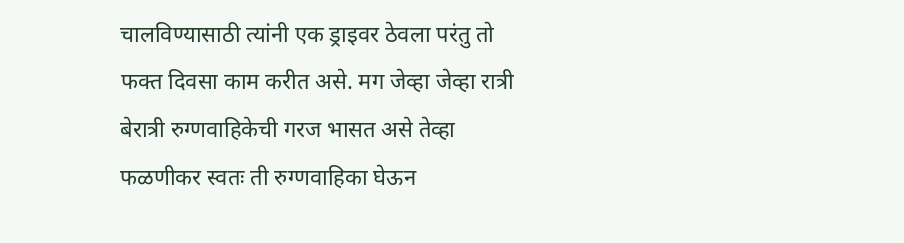चालविण्यासाठी त्यांनी एक ड्राइवर ठेवला परंतु तो फक्त दिवसा काम करीत असे. मग जेव्हा जेव्हा रात्री बेरात्री रुग्णवाहिकेची गरज भासत असे तेव्हा फळणीकर स्वतः ती रुग्णवाहिका घेऊन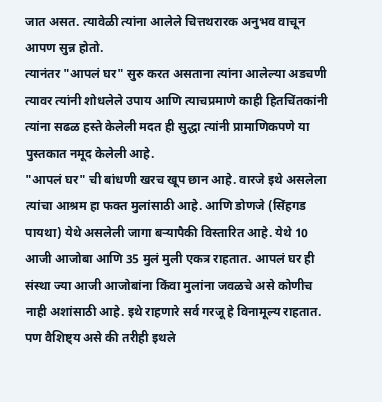जात असत. त्यावेळी त्यांना आलेले चित्तथरारक अनुभव वाचून आपण सुन्न होतो.
त्यानंतर "आपलं घर" सुरु करत असताना त्यांना आलेल्या अडचणी त्यावर त्यांनी शोधलेले उपाय आणि त्याचप्रमाणे काही हितचिंतकांनी त्यांना सढळ हस्ते केलेली मदत ही सुद्धा त्यांनी प्रामाणिकपणे या पुस्तकात नमूद केलेली आहे.
"आपलं घर" ची बांधणी खरच खूप छान आहे. वारजे इथे असलेला त्यांचा आश्रम हा फक्त मुलांसाठी आहे. आणि डोणजे (सिंहगड पायथा) येथे असलेली जागा बऱ्यापैकी विस्तारित आहे. येथे 10 आजी आजोबा आणि 35 मुलं मुली एकत्र राहतात. आपलं घर ही संस्था ज्या आजी आजोबांना किंवा मुलांना जवळचे असे कोणीच नाही अशांसाठी आहे. इथे राहणारे सर्व गरजू हे विनामूल्य राहतात. पण वैशिष्ट्य असे की तरीही इथले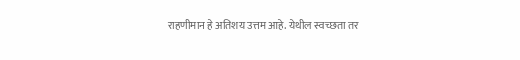राहणीमान हे अतिशय उत्तम आहे. येथील स्वच्छता तर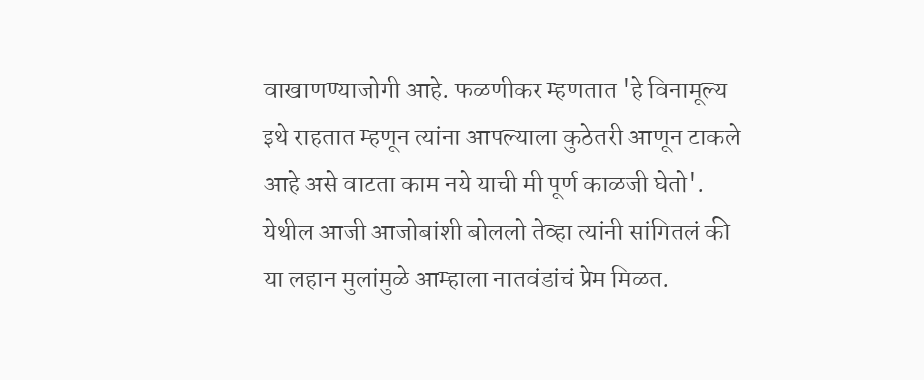वाखाणण्याजोगी आहे. फळणीकर म्हणतात 'हे विनामूल्य इथे राहतात म्हणून त्यांना आपल्याला कुठेतरी आणून टाकले आहे असे वाटता काम नये याची मी पूर्ण काळजी घेतो'. येथील आजी आजोबांशी बोललो तेव्हा त्यांनी सांगितलं की या लहान मुलांमुळे आम्हाला नातवंडांचं प्रेम मिळत.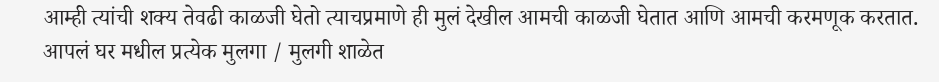आम्ही त्यांची शक्य तेवढी काळजी घेतो त्याचप्रमाणे ही मुलं देखील आमची काळजी घेतात आणि आमची करमणूक करतात. आपलं घर मधील प्रत्येक मुलगा / मुलगी शाळेत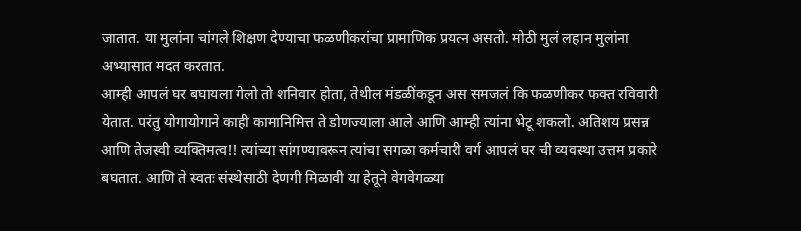जातात. या मुलांना चांगले शिक्षण देण्याचा फळणीकरांचा प्रामाणिक प्रयत्न असतो. मोठी मुलं लहान मुलांना अभ्यासात मदत करतात.
आम्ही आपलं घर बघायला गेलो तो शनिवार होता, तेथील मंडळींकडून अस समजलं कि फळणीकर फक्त रविवारी येतात. परंतु योगायोगाने काही कामानिमित्त ते डोणज्याला आले आणि आम्ही त्यांना भेटू शकलो. अतिशय प्रसन्न आणि तेजस्वी व्यक्तिमत्व!! त्यांच्या सांगण्यावरून त्यांचा सगळा कर्मचारी वर्ग आपलं घर ची व्यवस्था उत्तम प्रकारे बघतात. आणि ते स्वतः संस्थेसाठी देणगी मिळावी या हेतूने वेगवेगळ्या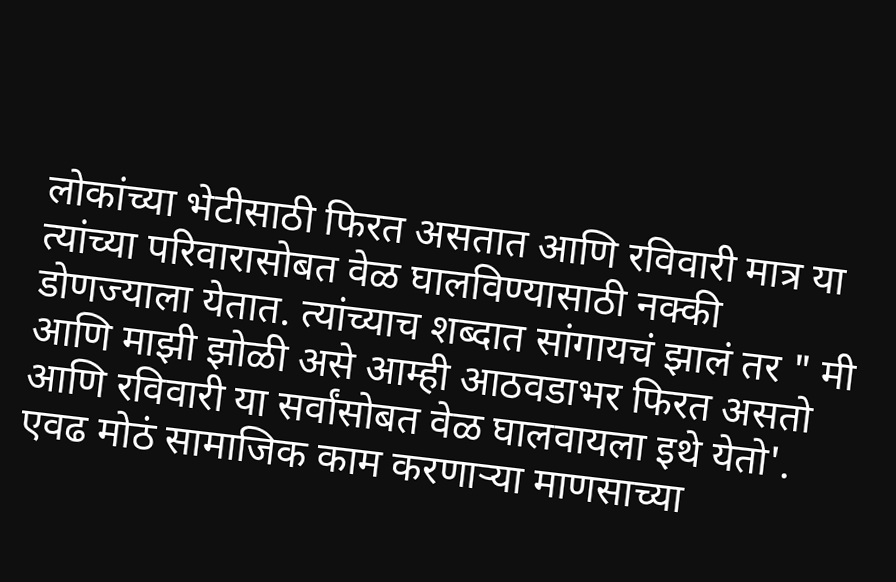लोकांच्या भेटीसाठी फिरत असतात आणि रविवारी मात्र या त्यांच्या परिवारासोबत वेळ घालविण्यासाठी नक्की डोणज्याला येतात. त्यांच्याच शब्दात सांगायचं झालं तर " मी आणि माझी झोळी असे आम्ही आठवडाभर फिरत असतो आणि रविवारी या सर्वांसोबत वेळ घालवायला इथे येतो'.
एवढ मोठं सामाजिक काम करणाऱ्या माणसाच्या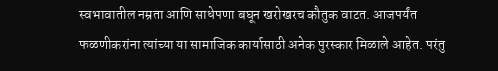स्वभावातील नम्रता आणि साधेपणा बघून खरोखरच कौतुक वाटत. आजपर्यंत फळणीकरांना त्यांच्या या सामाजिक कार्यासाठी अनेक पुरस्कार मिळाले आहेत. परंतु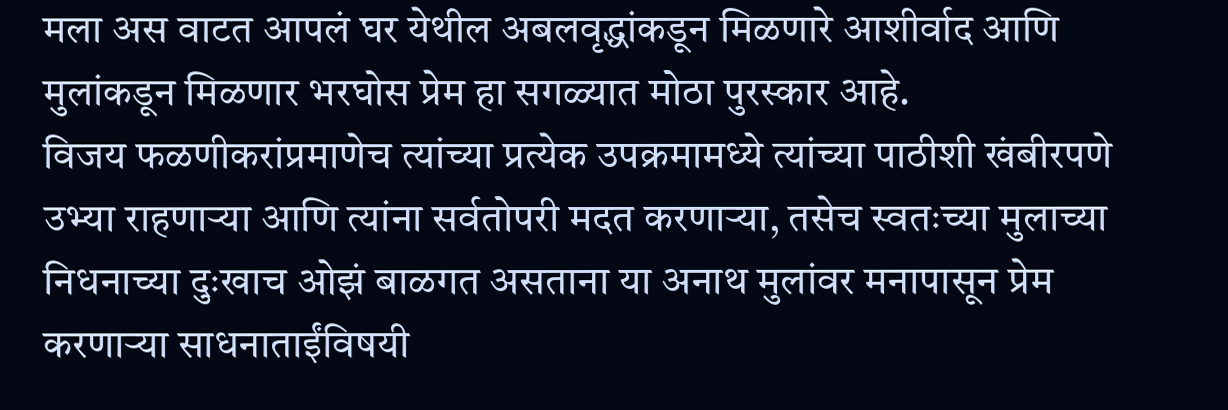मला अस वाटत आपलं घर येथील अबलवृद्धांकडून मिळणारे आशीर्वाद आणि मुलांकडून मिळणार भरघोस प्रेम हा सगळ्यात मोठा पुरस्कार आहे.
विजय फळणीकरांप्रमाणेच त्यांच्या प्रत्येक उपक्रमामध्ये त्यांच्या पाठीशी खंबीरपणे उभ्या राहणाऱ्या आणि त्यांना सर्वतोपरी मदत करणाऱ्या, तसेच स्वतःच्या मुलाच्या निधनाच्या दुःखाच ओझं बाळगत असताना या अनाथ मुलांवर मनापासून प्रेम करणाऱ्या साधनाताईंविषयी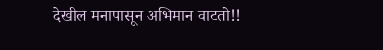देखील मनापासून अभिमान वाटतो!!